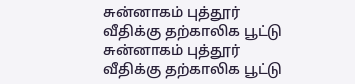சுன்னாகம் புத்தூர் வீதிக்கு தற்காலிக பூட்டு
சுன்னாகம் புத்தூர் வீதிக்கு தற்காலிக பூட்டு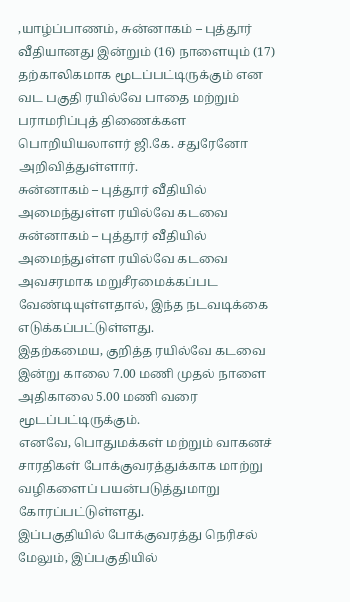,யாழ்ப்பாணம், சுன்னாகம் – புத்தூர் வீதியானது இன்றும் (16) நாளையும் (17) தற்காலிகமாக மூடப்பட்டிருக்கும் என வட பகுதி ரயில்வே பாதை மற்றும் பராமரிப்புத் திணைக்கள பொறியியலாளர் ஜி.கே. சதுரேனோ அறிவித்துள்ளார்.
சுன்னாகம் – புத்தூர் வீதியில் அமைந்துள்ள ரயில்வே கடவை
சுன்னாகம் – புத்தூர் வீதியில் அமைந்துள்ள ரயில்வே கடவை அவசரமாக மறுசீரமைக்கப்பட வேண்டியுள்ளதால், இந்த நடவடிக்கை எடுக்கப்பட்டுள்ளது.
இதற்கமைய, குறித்த ரயில்வே கடவை இன்று காலை 7.00 மணி முதல் நாளை அதிகாலை 5.00 மணி வரை மூடப்பட்டிருக்கும்.
எனவே, பொதுமக்கள் மற்றும் வாகனச் சாரதிகள் போக்குவரத்துக்காக மாற்று வழிகளைப் பயன்படுத்துமாறு கோரப்பட்டுள்ளது.
இப்பகுதியில் போக்குவரத்து நெரிசல்
மேலும், இப்பகுதியில்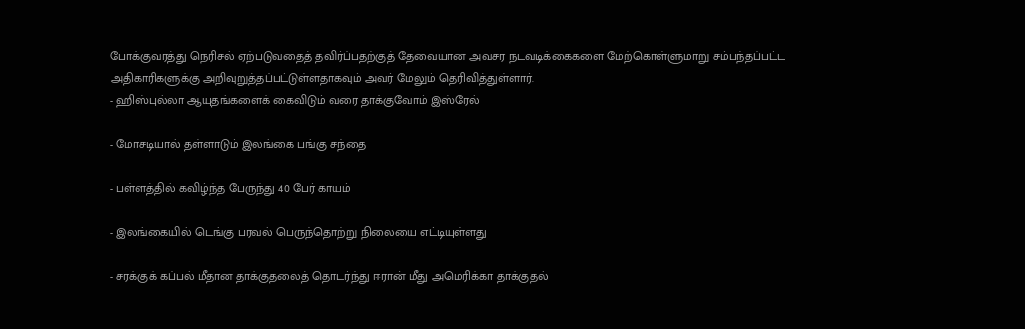போக்குவரத்து நெரிசல் ஏற்படுவதைத் தவிர்ப்பதற்குத் தேவையான அவசர நடவடிக்கைகளை மேற்கொள்ளுமாறு சம்பந்தப்பட்ட
அதிகாரிகளுக்கு அறிவுறுத்தப்பட்டுள்ளதாகவும் அவர் மேலும் தெரிவித்துள்ளார்.
- ஹிஸ்புல்லா ஆயுதங்களைக் கைவிடும் வரை தாக்குவோம் இஸ்ரேல்

- மோசடியால் தள்ளாடும் இலங்கை பங்கு சந்தை

- பள்ளத்தில் கவிழ்ந்த பேருந்து 40 பேர் காயம்

- இலங்கையில் டெங்கு பரவல் பெருந்தொற்று நிலையை எட்டியுள்ளது

- சரக்குக் கப்பல் மீதான தாக்குதலைத் தொடர்ந்து ஈரான் மீது அமெரிக்கா தாக்குதல்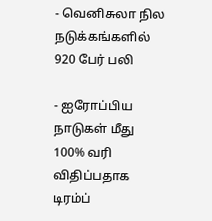- வெனிசுலா நில நடுக்கங்களில் 920 பேர் பலி

- ஐரோப்பிய நாடுகள் மீது 100% வரி விதிப்பதாக டிரம்ப்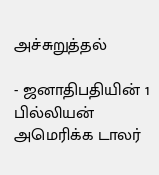அச்சுறுத்தல்

- ஜனாதிபதியின் 1 பில்லியன் அமெரிக்க டாலர்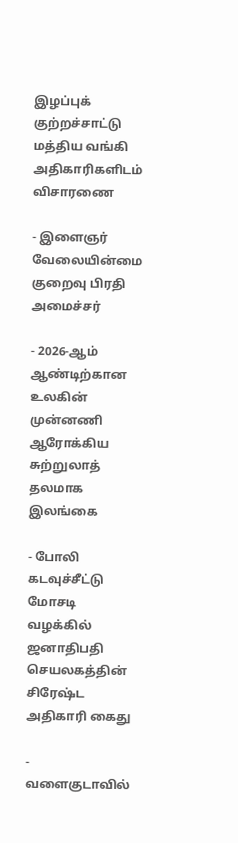இழப்புக் குற்றச்சாட்டு மத்திய வங்கி அதிகாரிகளிடம் விசாரணை

- இளைஞர் வேலையின்மை குறைவு பிரதி அமைச்சர்

- 2026-ஆம் ஆண்டிற்கான உலகின் முன்னணி ஆரோக்கிய சுற்றுலாத் தலமாக இலங்கை

- போலி கடவுச்சீட்டு மோசடி வழக்கில் ஜனாதிபதி செயலகத்தின் சிரேஷ்ட அதிகாரி கைது

- வளைகுடாவில்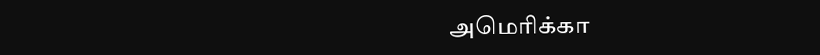அமெரிக்கா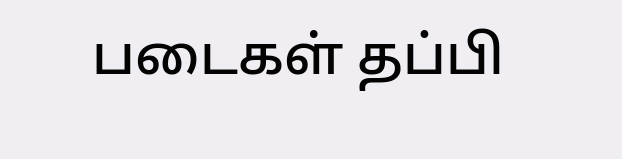படைகள் தப்பி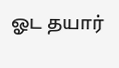ஓட தயார்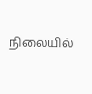நிலையில்